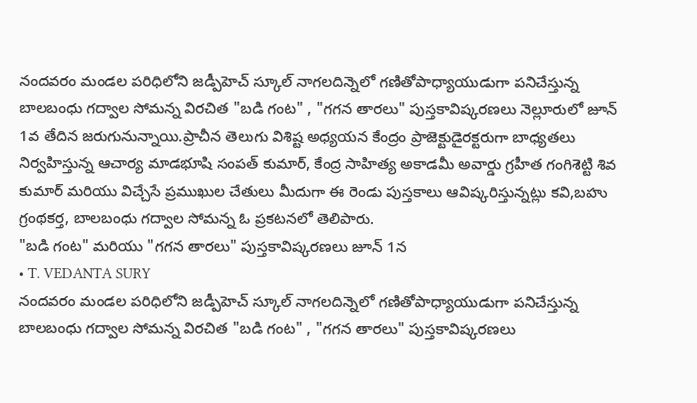నందవరం మండల పరిధిలోని జడ్పీహెచ్ స్కూల్ నాగలదిన్నెలో గణితోపాధ్యాయుడుగా పనిచేస్తున్న బాలబంధు గద్వాల సోమన్న విరచిత "బడి గంట" , "గగన తారలు" పుస్తకావిష్కరణలు నెల్లూరులో జూన్ 1వ తేదిన జరుగునున్నాయి.ప్రాచీన తెలుగు విశిష్ట అధ్యయన కేంద్రం ప్రాజెక్టుడైరక్టరుగా బాధ్యతలు నిర్వహిస్తున్న ఆచార్య మాడభూషి సంపత్ కుమార్, కేంద్ర సాహిత్య అకాడమీ అవార్డు గ్రహీత గంగిశెట్టి శివ కుమార్ మరియు విచ్చేసే ప్రముఖుల చేతులు మీదుగా ఈ రెండు పుస్తకాలు ఆవిష్కరిస్తున్నట్లు కవి,బహు గ్రంథకర్త, బాలబంధు గద్వాల సోమన్న ఓ ప్రకటనలో తెలిపారు.
"బడి గంట" మరియు "గగన తారలు" పుస్తకావిష్కరణలు జూన్ 1న
• T. VEDANTA SURY
నందవరం మండల పరిధిలోని జడ్పీహెచ్ స్కూల్ నాగలదిన్నెలో గణితోపాధ్యాయుడుగా పనిచేస్తున్న బాలబంధు గద్వాల సోమన్న విరచిత "బడి గంట" , "గగన తారలు" పుస్తకావిష్కరణలు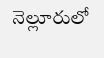నెల్లూరులో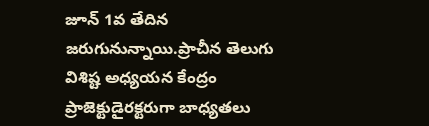జూన్ 1వ తేదిన జరుగునున్నాయి.ప్రాచీన తెలుగు విశిష్ట అధ్యయన కేంద్రం ప్రాజెక్టుడైరక్టరుగా బాధ్యతలు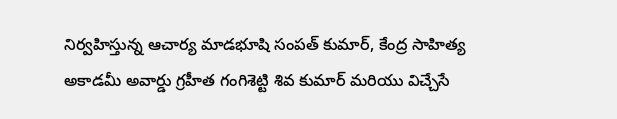నిర్వహిస్తున్న ఆచార్య మాడభూషి సంపత్ కుమార్, కేంద్ర సాహిత్య అకాడమీ అవార్డు గ్రహీత గంగిశెట్టి శివ కుమార్ మరియు విచ్చేసే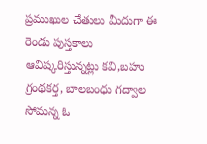ప్రముఖుల చేతులు మీదుగా ఈ రెండు పుస్తకాలు ఆవిష్కరిస్తున్నట్లు కవి,బహు గ్రంథకర్త, బాలబంధు గద్వాల సోమన్న ఓ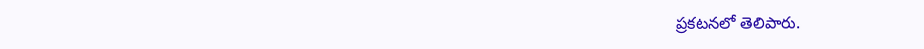ప్రకటనలో తెలిపారు.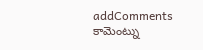addComments
కామెంట్ను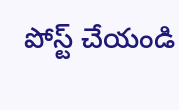పోస్ట్ చేయండి